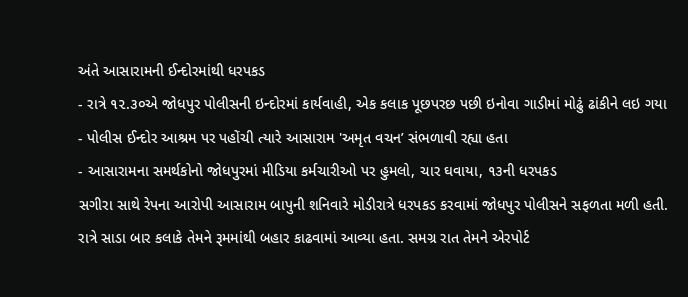અંતે આસારામની ઈન્દોરમાંથી ધરપકડ
- રાત્રે ૧૨.૩૦એ જોધપુર પોલીસની ઇન્દોરમાં કાર્યવાહી, એક કલાક પૂછપરછ પછી ઇનોવા ગાડીમાં મોઢું ઢાંકીને લઇ ગયા
- પોલીસ ઈન્દોર આશ્રમ પર પહોંચી ત્યારે આસારામ 'અમૃત વચન’ સંભળાવી રહ્યા હતા
- આસારામના સમર્થકોનો જોધપુરમાં મીડિયા કર્મચારીઓ પર હુમલો, ચાર ઘવાયા, ૧૩ની ધરપકડ
સગીરા સાથે રેપના આરોપી આસારામ બાપુની શનિવારે મોડીરાત્રે ધરપકડ કરવામાં જોધપુર પોલીસને સફળતા મળી હતી. રાત્રે સાડા બાર કલાકે તેમને રૂમમાંથી બહાર કાઢવામાં આવ્યા હતા. સમગ્ર રાત તેમને એરપોર્ટ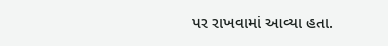પર રાખવામાં આવ્યા હતા.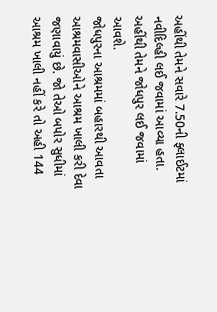અહીંથી તેમને સવારે 7.50ની ફ્લાઈટમાં નવીદિલ્હી લઈ જવામાં આવ્યા હતા. અહીંથી તેમને જોધપુર લઈ જવામાં આવશે.
જોધપુરના આશ્રમમાં બહારથી આવતા આશ્રમવાસીઓને આશ્રમ ખાલી કરી દેવા જણાવાયું છે. જો તેઓ બપોર સુધીમાં આશ્રમ ખાલી નહીં કરે તો અહી 144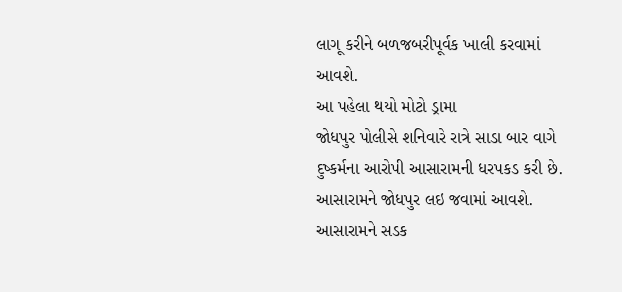લાગૂ કરીને બળજબરીપૂર્વક ખાલી કરવામાં આવશે.
આ પહેલા થયો મોટો ડ્રામા
જોધપુર પોલીસે શનિવારે રાત્રે સાડા બાર વાગે દુષ્કર્મના આરોપી આસારામની ધરપકડ કરી છે. આસારામને જોધપુર લઇ જવામાં આવશે. આસારામને સડક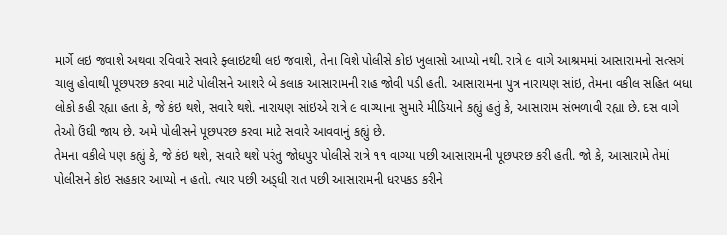માર્ગે લઇ જવાશે અથવા રવિવારે સવારે ફ્લાઇટથી લઇ જવાશે, તેના વિશે પોલીસે કોઇ ખુલાસો આપ્યો નથી. રાત્રે ૯ વાગે આશ્રમમાં આસારામનો સત્સગં ચાલુ હોવાથી પૂછપરછ કરવા માટે પોલીસને આશરે બે કલાક આસારામની રાહ જોવી પડી હતી. આસારામના પુત્ર નારાયણ સાંઇ, તેમના વકીલ સહિત બધા લોકો કહી રહ્યા હતા કે, જે કંઇ થશે, સવારે થશે. નારાયણ સાંઇએ રાત્રે ૯ વાગ્યાના સુમારે મીડિયાને કહ્યું હતું કે, આસારામ સંભળાવી રહ્યા છે. દસ વાગે તેઓ ઉંઘી જાય છે. અમે પોલીસને પૂછપરછ કરવા માટે સવારે આવવાનું કહ્યું છે.
તેમના વકીલે પણ કહ્યું કે, જે કંઇ થશે, સવારે થશે પરંતુ જોધપુર પોલીસે રાત્રે ૧૧ વાગ્યા પછી આસારામની પૂછપરછ કરી હતી. જો કે, આસારામે તેમાં પોલીસને કોઇ સહકાર આપ્યો ન હતો. ત્યાર પછી અડ્ધી રાત પછી આસારામની ધરપકડ કરીને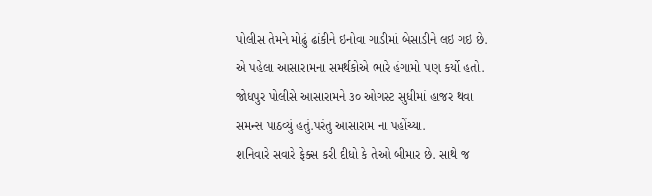પોલીસ તેમને મોઢું ઢાંકીને ઇનોવા ગાડીમાં બેસાડીને લઇ ગઇ છે. એ પહેલા આસારામના સમર્થકોએ ભારે હંગામો પણ કર્યો હતો. જોધપુર પોલીસે આસારામને ૩૦ ઓગસ્ટ સુધીમાં હાજર થવા સમન્સ પાઠવ્યું હતું.પરંતુ આસારામ ના પહોંચ્યા.
શનિવારે સવારે ફેક્સ કરી દીધો કે તેઓ બીમાર છે. સાથે જ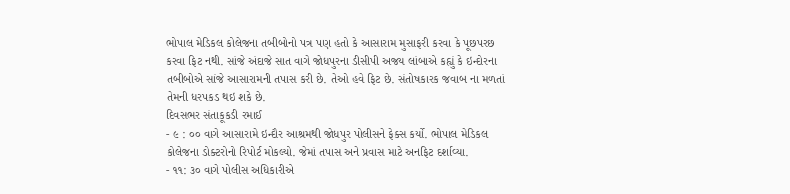ભોપાલ મેડિકલ કોલેજના તબીબોનો પત્ર પણ હતો કે આસારામ મુસાફરી કરવા કે પૂછપરછ કરવા ફિટ નથી. સાંજે અંદાજે સાત વાગે જોધપુરના ડીસીપી અજય લાંબાએ કહ્યું કે ઇન્દોરના તબીબોએ સાંજે આસારામની તપાસ કરી છે. તેઓ હવે ફિટ છે. સંતોષકારક જવાબ ના મળતાં તેમની ધરપકડ થઇ શકે છે.
દિવસભર સંતાકૂકડી રમાઈ
- ૯ : ૦૦ વાગે આસારામે ઇન્દૌર આશ્રમથી જોધપુર પોલીસને ફેક્સ કર્યો. ભોપાલ મેડિકલ કોલેજના ડોક્ટરોનો રિપોર્ટ મોકલ્યો. જેમાં તપાસ અને પ્રવાસ માટે અનફિટ દર્શાવ્યા.
- ૧૧: ૩૦ વાગે પોલીસ અધિકારીએ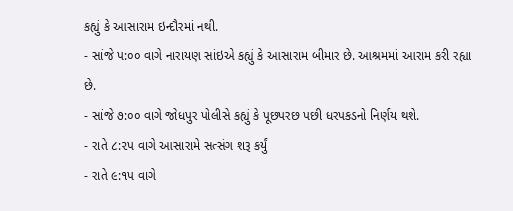કહ્યું કે આસારામ ઇન્દૌરમાં નથી.
- સાંજે પ:૦૦ વાગે નારાયણ સાંઇએ કહ્યું કે આસારામ બીમાર છે. આશ્રમમાં આરામ કરી રહ્યા છે.
- સાંજે ૭:૦૦ વાગે જોધપુર પોલીસે કહ્યું કે પૂછપરછ પછી ધરપકડનો નિર્ણય થશે.
- રાતે ૮:૨પ વાગે આસારામે સત્સંગ શરૂ કર્યું
- રાતે ૯:૧પ વાગે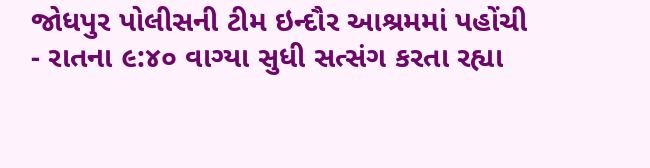જોધપુર પોલીસની ટીમ ઇન્દૌર આશ્રમમાં પહોંચી
- રાતના ૯:૪૦ વાગ્યા સુધી સત્સંગ કરતા રહ્યા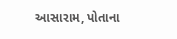આસારામ, પોતાના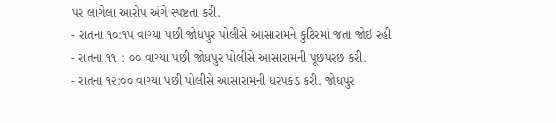પર લાગેલા આરોપ અંગે સ્પષ્ટતા કરી.
- રાતના ૧૦:૧પ વાગ્યા પછી જોધપુર પોલીસે આસારામને કુટિરમાં જતા જોઇ રહી
- રાતના ૧૧ : ૦૦ વાગ્યા પછી જોધપુર પોલીસે આસારામની પૂછપરછ કરી.
- રાતના ૧૨:૦૦ વાગ્યા પછી પોલીસે આસારામની ધરપકડ કરી. જોધપુર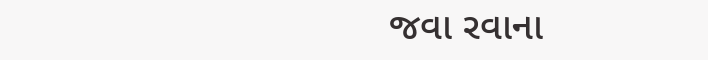જવા રવાના